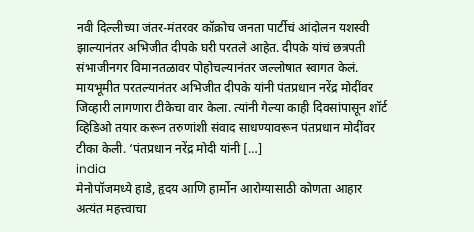नवी दिल्लीच्या जंतर-मंतरवर कॉक्रोच जनता पार्टीचं आंदोलन यशस्वी झाल्यानंतर अभिजीत दीपके घरी परतले आहेत. दीपके यांचं छत्रपती संभाजीनगर विमानतळावर पोहोचल्यानंतर जल्लोषात स्वागत केलं. मायभूमीत परतल्यानंतर अभिजीत दीपके यांनी पंतप्रधान नरेंद्र मोदींवर जिव्हारी लागणारा टीकेचा वार केला. त्यांनी गेल्या काही दिवसांपासून शॉर्ट व्हिडिओ तयार करून तरुणांशी संवाद साधण्यावरून पंतप्रधान मोदींवर टीका केली. ‘पंतप्रधान नरेंद्र मोदी यांनी […]
india
मेनोपॉजमध्ये हाडे, हृदय आणि हार्मोन आरोग्यासाठी कोणता आहार अत्यंत महत्त्वाचा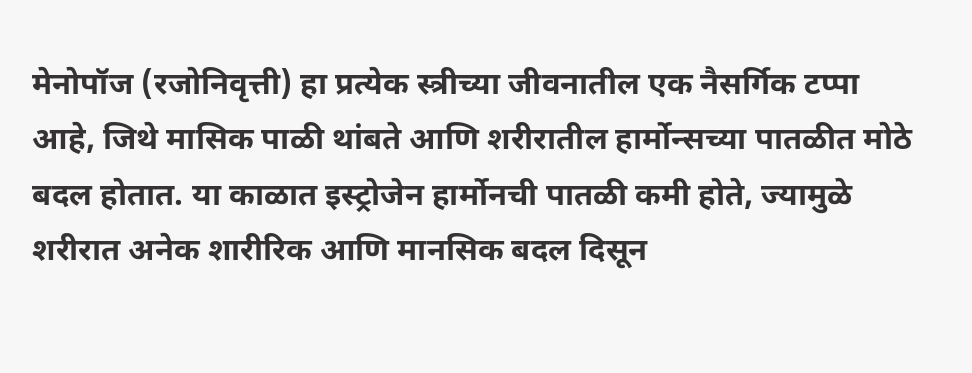मेनोपॉज (रजोनिवृत्ती) हा प्रत्येक स्त्रीच्या जीवनातील एक नैसर्गिक टप्पा आहे, जिथे मासिक पाळी थांबते आणि शरीरातील हार्मोन्सच्या पातळीत मोठे बदल होतात. या काळात इस्ट्रोजेन हार्मोनची पातळी कमी होते, ज्यामुळे शरीरात अनेक शारीरिक आणि मानसिक बदल दिसून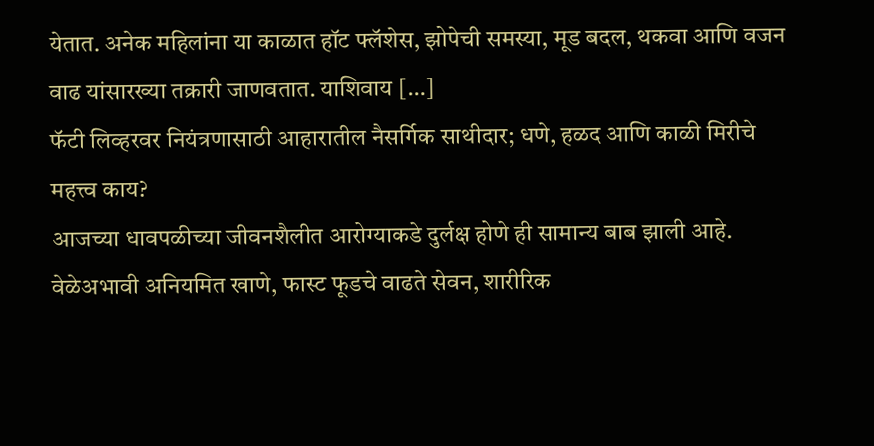येतात. अनेक महिलांना या काळात हॉट फ्लॅशेस, झोपेची समस्या, मूड बदल, थकवा आणि वजन वाढ यांसारख्या तक्रारी जाणवतात. याशिवाय […]
फॅटी लिव्हरवर नियंत्रणासाठी आहारातील नैसर्गिक साथीदार; धणे, हळद आणि काळी मिरीचे महत्त्व काय?
आजच्या धावपळीच्या जीवनशैलीत आरोग्याकडे दुर्लक्ष होणे ही सामान्य बाब झाली आहे. वेळेअभावी अनियमित खाणे, फास्ट फूडचे वाढते सेवन, शारीरिक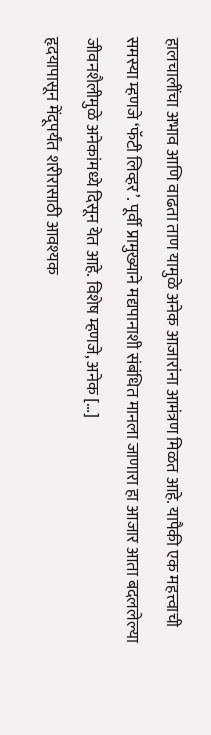हालचालींचा अभाव आणि वाढता ताण यामुळे अनेक आजारांना आमंत्रण मिळत आहे. यापैकी एक महत्त्वाची समस्या म्हणजे ‘फॅटी लिव्हर’. पूर्वी प्रामुख्याने मद्यपानाशी संबंधित मानला जाणारा हा आजार आता बदललेल्या जीवनशैलीमुळे अनेकांमध्ये दिसून येत आहे. विशेष म्हणजे, अनेक […]
हृदयापासून मेंदूपर्यंत शरीरासाठी आवश्यक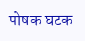पोषक घटक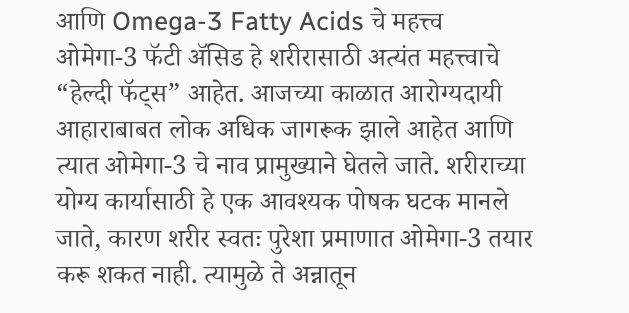आणि Omega-3 Fatty Acids चे महत्त्व
ओमेगा-3 फॅटी ॲसिड हे शरीरासाठी अत्यंत महत्त्वाचे “हेल्दी फॅट्स” आहेत. आजच्या काळात आरोग्यदायी आहाराबाबत लोक अधिक जागरूक झाले आहेत आणि त्यात ओमेगा-3 चे नाव प्रामुख्याने घेतले जाते. शरीराच्या योग्य कार्यासाठी हे एक आवश्यक पोषक घटक मानले जाते, कारण शरीर स्वतः पुरेशा प्रमाणात ओमेगा-3 तयार करू शकत नाही. त्यामुळे ते अन्नातून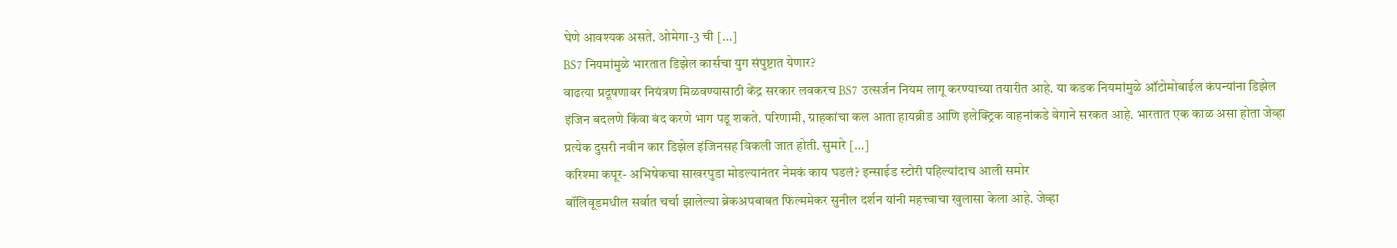घेणे आवश्यक असते. ओमेगा-3 ची […]
BS7 नियमांमुळे भारतात डिझेल कार्सचा युग संपुष्टात येणार?
वाढत्या प्रदूषणावर नियंत्रण मिळवण्यासाठी केंद्र सरकार लवकरच BS7 उत्सर्जन नियम लागू करण्याच्या तयारीत आहे. या कडक नियमांमुळे ऑटोमोबाईल कंपन्यांना डिझेल इंजिन बदलणे किंवा बंद करणे भाग पडू शकते. परिणामी, ग्राहकांचा कल आता हायब्रीड आणि इलेक्ट्रिक वाहनांकडे वेगाने सरकत आहे. भारतात एक काळ असा होता जेव्हा प्रत्येक दुसरी नवीन कार डिझेल इंजिनसह विकली जात होती. सुमारे […]
करिश्मा कपूर- अभिषेकचा साखरपुडा मोडल्यानंतर नेमकं काय घडलं? इन्साईड स्टोरी पहिल्यांदाच आली समोर
बॉलिवूडमधील सर्वात चर्चा झालेल्या ब्रेकअपबाबत फिल्ममेकर सुनील दर्शन यांनी महत्त्वाचा खुलासा केला आहे. जेव्हा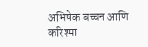अभिषेक बच्चन आणि करिश्मा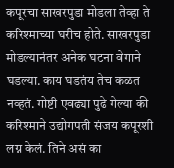कपूरचा साखरपुडा मोडला तेव्हा ते करिश्माच्या घरीच होते. साखरपुडा मोडल्यानंतर अनेक घटना वेगाने घडल्या. काय घडतंय तेच कळत नव्हतं. गोष्टी एवढ्या पुढे गेल्या की करिश्माने उद्योगपती संजय कपूरशी लग्न केलं. तिने असं का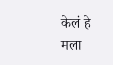केलं हे मला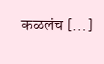कळलंच […]